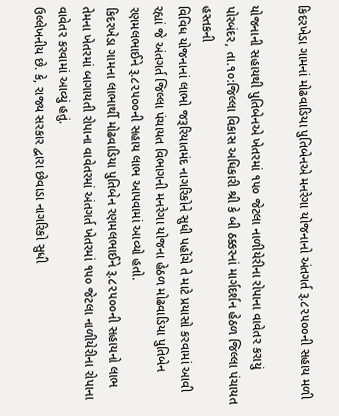કિદરખેડા ગામનાં મોઢવાડિયા પુતિબેનએ મનરેગા યોજનાનો અંતગર્ત રૂ.૮૨૫૦૦ની સહાય મળી

યોજનાની સહાયથી પુતિબેનએ ખેતરમાં ૧૫૦ જેટલા નાળીયેરીના રોપાના વાવેતર કરાયું
પોરબંદર, તા.૧૦:જિલ્લા વિકાસ અધિકારી શ્રી કે બી ઠક્કરનાં માર્ગદર્શન હેઠળ જિલ્લા પંચાયત હસ્તકની
વિવિધ યોજનાનાં લાભો જરૂરિયાતમંદ નાગરિકોને સુધી પહોંચે તે માટે પ્રયાસો કરવામાં આવી રહ્યાં જે અંતગર્ત જિલ્લા પંચાયત વિભાગની મનરેગા યોજના હેઠળ મોઢવાડિયા પુતિબેન રણમલભાઈને રૂ.૮૨૫૦૦ની સહાય લાભ આપવામાં આવ્યો હતો.
કિદરખેડા ગામના લાભાર્થી મોઢવાડિયા પુતિબેન રણમલભાઈને રૂ.૮૨૫૦૦ની સહાયનો લાભ તેમના ખેતરમાં બાગાયતી રોપાના વાવેતરમાં અંતગર્ત ખેતરમાં ૧૫૦ જેટલા નાળીયેરીના રોપાના વાવેતર કરવામાં આવ્યું હતું.
ઉલ્લેખનીય છે. કે, રાજ્ય સરકાર દ્વારા છેવાડા નાગરિકો સુધી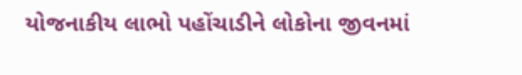યોજનાકીય લાભો પહોંચાડીને લોકોના જીવનમાં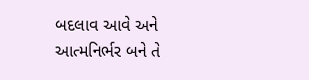બદલાવ આવે અને આત્મનિર્ભર બને તે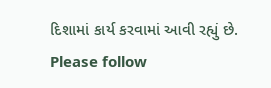દિશામાં કાર્ય કરવામાં આવી રહ્યું છે.
Please follow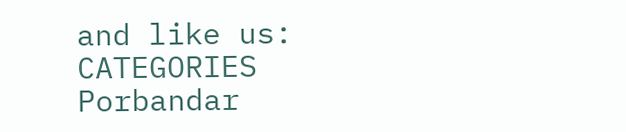and like us:
CATEGORIES Porbandar